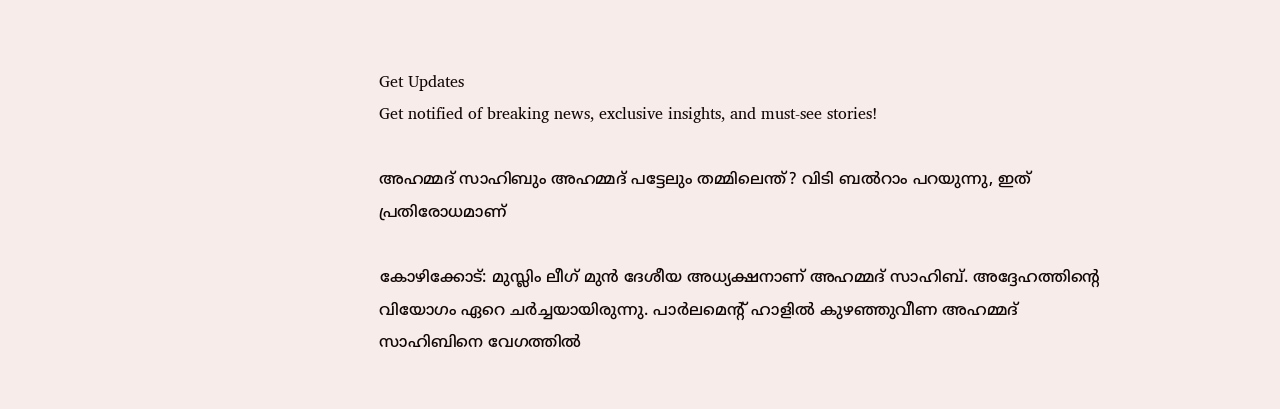Get Updates
Get notified of breaking news, exclusive insights, and must-see stories!

അഹമ്മദ് സാഹിബും അഹമ്മദ് പട്ടേലും തമ്മിലെന്ത്? വിടി ബല്‍റാം പറയുന്നു, ഇത് പ്രതിരോധമാണ്

കോഴിക്കോട്: മുസ്ലിം ലീഗ് മുന്‍ ദേശീയ അധ്യക്ഷനാണ് അഹമ്മദ് സാഹിബ്. അദ്ദേഹത്തിന്റെ വിയോഗം ഏറെ ചര്‍ച്ചയായിരുന്നു. പാര്‍ലമെന്റ് ഹാളില്‍ കുഴഞ്ഞുവീണ അഹമ്മദ് സാഹിബിനെ വേഗത്തില്‍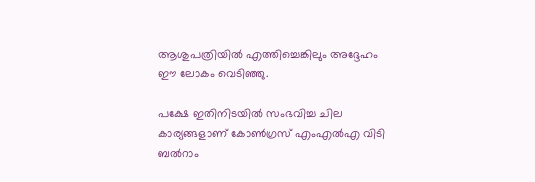ആശുപത്രിയില്‍ എത്തിച്ചെങ്കിലും അദ്ദേഹം ഈ ലോകം വെടിഞ്ഞു.

പക്ഷേ ഇതിനിടയില്‍ സംഭവിച്ച ചില കാര്യങ്ങളാണ് കോണ്‍ഗ്രസ് എംഎല്‍എ വിടി ബല്‍റാം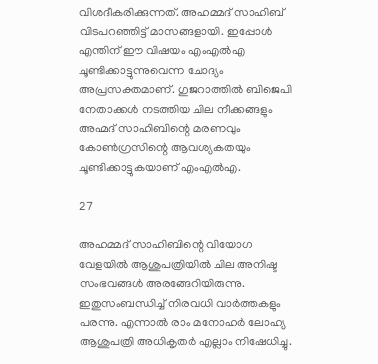വിശദീകരിക്കുന്നത്. അഹമ്മദ് സാഹിബ് വിടപറഞ്ഞിട്ട് മാസങ്ങളായി. ഇപ്പോള്‍ എന്തിന് ഈ വിഷയം എംഎല്‍എ ചൂണ്ടിക്കാട്ടുന്നുവെന്ന ചോദ്യം അപ്രസക്തമാണ്. ഗുജറാത്തില്‍ ബിജെപി നേതാക്കള്‍ നടത്തിയ ചില നീക്കങ്ങളും അഹ്മദ് സാഹിബിന്റെ മരണവും കോണ്‍ഗ്രസിന്റെ ആവശ്യകതയും ചൂണ്ടിക്കാട്ടുകയാണ് എംഎല്‍എ.

27

അഹമ്മദ് സാഹിബിന്റെ വിയോഗ വേളയില്‍ ആശുപത്രിയില്‍ ചില അനിഷ്ട സംഭവങ്ങള്‍ അരങ്ങേറിയിരുന്നു. ഇതുസംബന്ധിച്ച് നിരവധി വാര്‍ത്തകളും പരന്നു. എന്നാല്‍ രാം മനോഹര്‍ ലോഹ്യ ആശുപത്രി അധികൃതര്‍ എല്ലാം നിഷേധിച്ചു.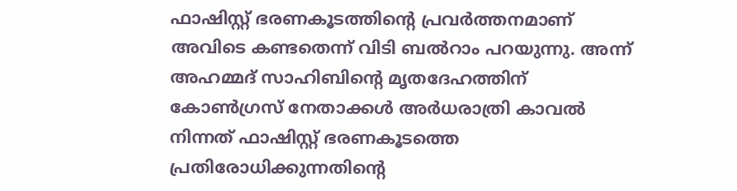ഫാഷിസ്റ്റ് ഭരണകൂടത്തിന്റെ പ്രവര്‍ത്തനമാണ് അവിടെ കണ്ടതെന്ന് വിടി ബല്‍റാം പറയുന്നു. അന്ന് അഹമ്മദ് സാഹിബിന്റെ മൃതദേഹത്തിന് കോണ്‍ഗ്രസ് നേതാക്കള്‍ അര്‍ധരാത്രി കാവല്‍ നിന്നത് ഫാഷിസ്റ്റ് ഭരണകൂടത്തെ പ്രതിരോധിക്കുന്നതിന്റെ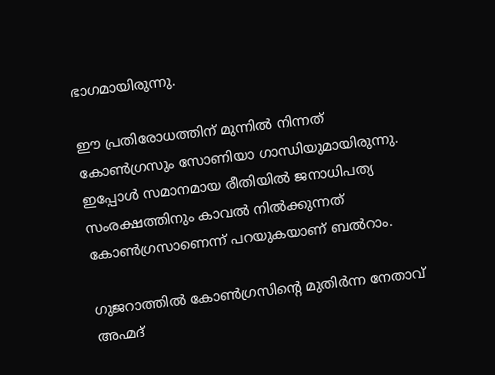ഭാഗമായിരുന്നു.

ഈ പ്രതിരോധത്തിന് മുന്നില്‍ നിന്നത് കോണ്‍ഗ്രസും സോണിയാ ഗാന്ധിയുമായിരുന്നു. ഇപ്പോള്‍ സമാനമായ രീതിയില്‍ ജനാധിപത്യ സംരക്ഷത്തിനും കാവല്‍ നില്‍ക്കുന്നത് കോണ്‍ഗ്രസാണെന്ന് പറയുകയാണ് ബല്‍റാം.

ഗുജറാത്തില്‍ കോണ്‍ഗ്രസിന്റെ മുതിര്‍ന്ന നേതാവ് അഹ്മദ്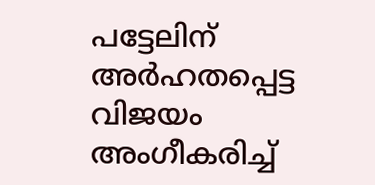പട്ടേലിന് അര്‍ഹതപ്പെട്ട വിജയം അംഗീകരിച്ച്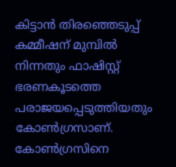കിട്ടാന്‍ തിരഞ്ഞെടുപ്പ് കമ്മീഷന് മുമ്പില്‍ നിന്നതും ഫാഷിസ്റ്റ് ഭരണകൂടത്തെ പരാജയപ്പെടുത്തിയതും കോണ്‍ഗ്രസാണ്. കോണ്‍ഗ്രസിനെ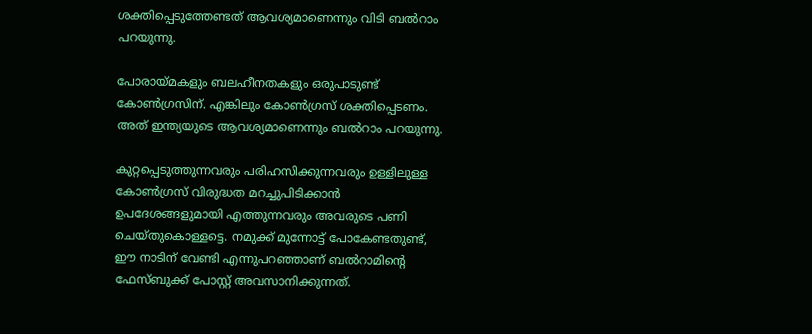ശക്തിപ്പെടുത്തേണ്ടത് ആവശ്യമാണെന്നും വിടി ബല്‍റാം പറയുന്നു.

പോരായ്മകളും ബലഹീനതകളും ഒരുപാടുണ്ട് കോണ്‍ഗ്രസിന്. എങ്കിലും കോണ്‍ഗ്രസ് ശക്തിപ്പെടണം. അത് ഇന്ത്യയുടെ ആവശ്യമാണെന്നും ബല്‍റാം പറയുന്നു.

കുറ്റപ്പെടുത്തുന്നവരും പരിഹസിക്കുന്നവരും ഉള്ളിലുള്ള കോണ്‍ഗ്രസ് വിരുദ്ധത മറച്ചുപിടിക്കാന്‍ ഉപദേശങ്ങളുമായി എത്തുന്നവരും അവരുടെ പണി ചെയ്തുകൊള്ളട്ടെ. നമുക്ക് മുന്നോട്ട് പോകേണ്ടതുണ്ട്, ഈ നാടിന് വേണ്ടി എന്നുപറഞ്ഞാണ് ബല്‍റാമിന്റെ ഫേസ്ബുക്ക് പോസ്റ്റ് അവസാനിക്കുന്നത്.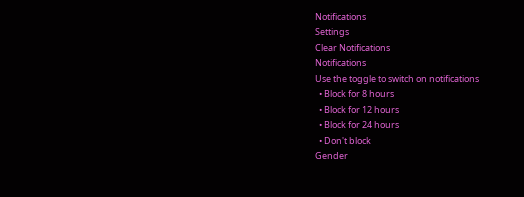Notifications
Settings
Clear Notifications
Notifications
Use the toggle to switch on notifications
  • Block for 8 hours
  • Block for 12 hours
  • Block for 24 hours
  • Don't block
Gender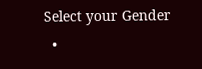Select your Gender
  •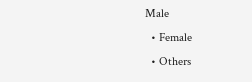Male
  • Female
  • Others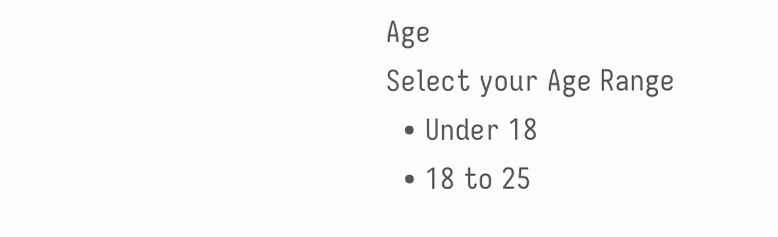Age
Select your Age Range
  • Under 18
  • 18 to 25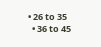• 26 to 35
  • 36 to 45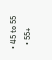• 45 to 55
  • 55+